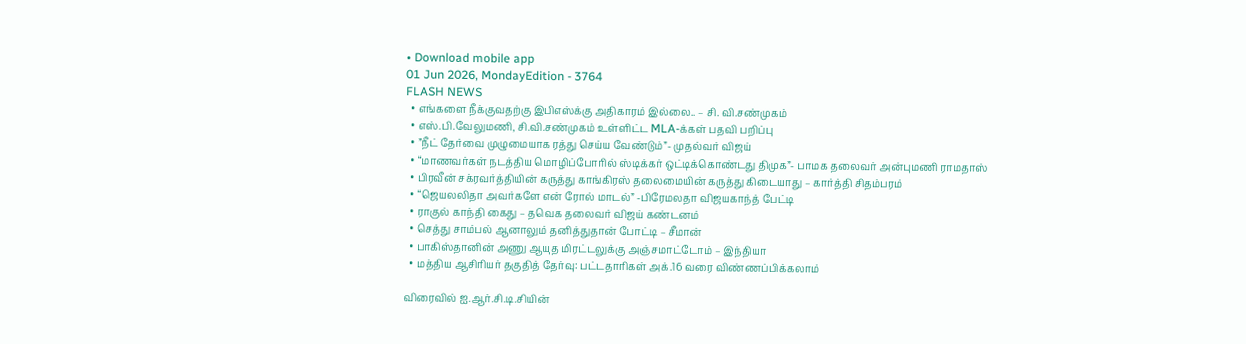• Download mobile app
01 Jun 2026, MondayEdition - 3764
FLASH NEWS
  • எங்களை நீக்குவதற்கு இபிஎஸ்க்கு அதிகாரம் இல்லை.. – சி. வி.சண்முகம்
  • எஸ்.பி.வேலுமணி, சி.வி.சண்முகம் உள்ளிட்ட MLA-க்கள் பதவி பறிப்பு
  • ”நீட் தேர்வை முழுமையாக ரத்து செய்ய வேண்டும்”- முதல்வர் விஜய்
  • “மாணவர்கள் நடத்திய மொழிப்போரில் ஸ்டிக்கர் ஒட்டிக்கொண்டது திமுக”- பாமக தலைவர் அன்புமணி ராமதாஸ்
  • பிரவீன் சக்ரவர்த்தியின் கருத்து காங்கிரஸ் தலைமையின் கருத்து கிடையாது – கார்த்தி சிதம்பரம்
  • “ஜெயலலிதா அவர்களே என் ரோல் மாடல்” -பிரேமலதா விஜயகாந்த் பேட்டி
  • ராகுல் காந்தி கைது – தவெக தலைவர் விஜய் கண்டனம்
  • செத்து சாம்பல் ஆனாலும் தனித்துதான் போட்டி – சீமான்
  • பாகிஸ்தானின் அணு ஆயுத மிரட்டலுக்கு அஞ்சமாட்டோம் – இந்தியா
  • மத்திய ஆசிரியர் தகுதித் தேர்வு: பட்டதாரிகள் அக்.16 வரை விண்ணப்பிக்கலாம்

விரைவில் ஐ.ஆர்.சி.டி.சியின்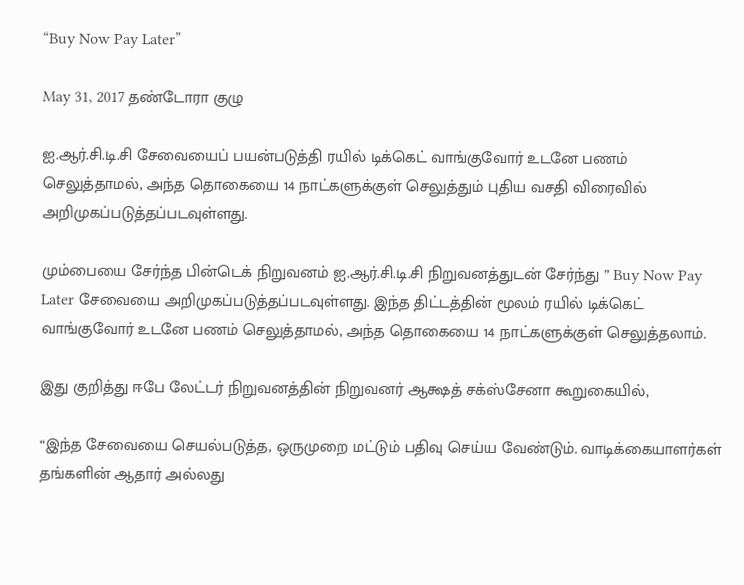“Buy Now Pay Later”

May 31, 2017 தண்டோரா குழு

ஐ.ஆர்.சி.டி.சி சேவையைப் பயன்படுத்தி ரயில் டிக்கெட் வாங்குவோர் உடனே பணம் செலுத்தாமல், அந்த தொகையை 14 நாட்களுக்குள் செலுத்தும் புதிய வசதி விரைவில் அறிமுகப்படுத்தப்படவுள்ளது.

மும்பையை சேர்ந்த பின்டெக் நிறுவனம் ஐ.ஆர்.சி.டி.சி நிறுவனத்துடன் சேர்ந்து ” Buy Now Pay Later சேவையை அறிமுகப்படுத்தப்படவுள்ளது. இந்த திட்டத்தின் மூலம் ரயில் டிக்கெட் வாங்குவோர் உடனே பணம் செலுத்தாமல், அந்த தொகையை 14 நாட்களுக்குள் செலுத்தலாம்.

இது குறித்து ஈபே லேட்டர் நிறுவனத்தின் நிறுவனர் ஆக்ஷத் சக்ஸ்சேனா கூறுகையில்,

“இந்த சேவையை செயல்படுத்த, ஒருமுறை மட்டும் பதிவு செய்ய வேண்டும். வாடிக்கையாளர்கள் தங்களின் ஆதார் அல்லது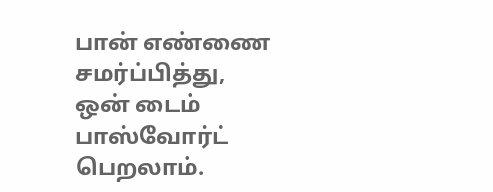பான் எண்ணை சமர்ப்பித்து, ஒன் டைம் பாஸ்வோர்ட் பெறலாம்.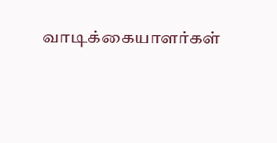வாடிக்கையாளர்கள்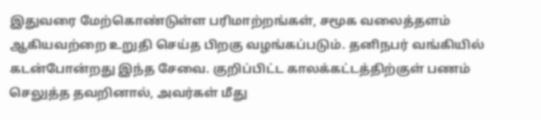இதுவரை மேற்கொண்டுள்ள பரிமாற்றங்கள், சமூக வலைத்தளம் ஆகியவற்றை உறுதி செய்த பிறகு வழங்கப்படும். தனிநபர் வங்கியில் கடன்போன்றது இந்த சேவை. குறிப்பிட்ட காலக்கட்டத்திற்குள் பணம் செலுத்த தவறினால், அவர்கள் மீது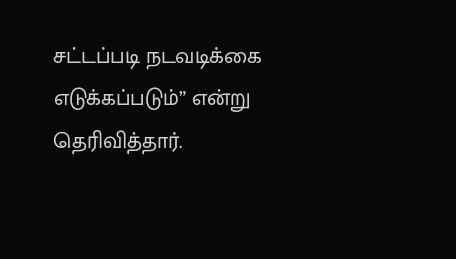சட்டப்படி நடவடிக்கை எடுக்கப்படும்” என்று தெரிவித்தார்.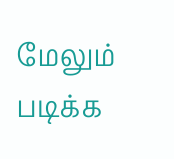மேலும் படிக்க